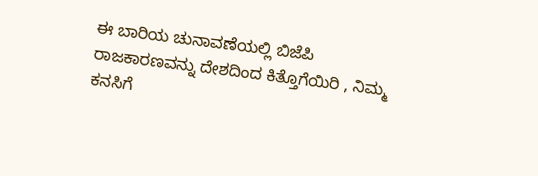ಈ ಬಾರಿಯ ಚುನಾವಣೆಯಲ್ಲಿ ಬಿಜೆಪಿ ರಾಜಕಾರಣವನ್ನು ದೇಶದಿಂದ ಕಿತ್ತೊಗೆಯಿರಿ , ನಿಮ್ಮ ಕನಸಿಗೆ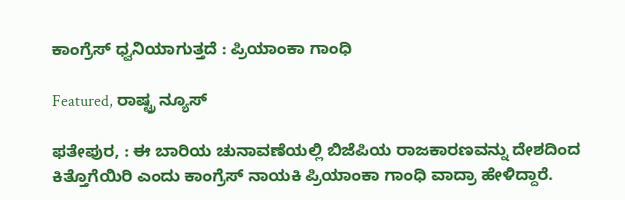ಕಾಂಗ್ರೆಸ್‌ ಧ್ವನಿಯಾಗುತ್ತದೆ : ಪ್ರಿಯಾಂಕಾ ಗಾಂಧಿ

Featured, ರಾಷ್ಟ್ರ ನ್ಯೂಸ್

ಫತೇಪುರ, : ಈ ಬಾರಿಯ ಚುನಾವಣೆಯಲ್ಲಿ ಬಿಜೆಪಿಯ ರಾಜಕಾರಣವನ್ನು ದೇಶದಿಂದ ಕಿತ್ತೊಗೆಯಿರಿ ಎಂದು ಕಾಂಗ್ರೆಸ್‌ ನಾಯಕಿ ಪ್ರಿಯಾಂಕಾ ಗಾಂಧಿ ವಾದ್ರಾ ಹೇಳಿದ್ದಾರೆ.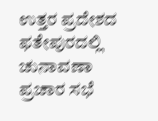ಉತ್ತರ ಪ್ರದೇಶದ ಫತೇಪುರದಲ್ಲಿ ಚುನಾವಣಾ ಪ್ರಚಾರ ಸಭೆ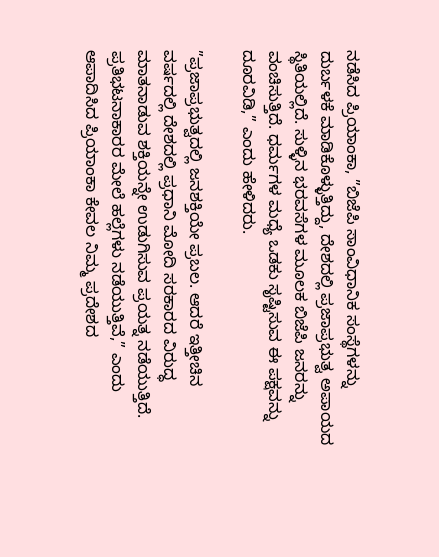ನಡೆಸಿದ ಪ್ರಿಯಾಂಕಾ, ”ಬಿಜೆಪಿ ಸಾಂವಿಧಾನಿಕ ಸಂಸ್ಥೆಗಳನ್ನು ದುರ್ಬಳಕೆ ಮಾಡಿಕೊಳ್ಳುತ್ತಿದ್ದು, ದೇಶದಲ್ಲಿ ಪ್ರಜಾಪ್ರಭುತ್ವ ಅಪಾಯದ ಸ್ಥಿತಿಯಲ್ಲಿದೆ. ಸುಳ್ಳಿನ ಭರವಸೆಗಳ ಮೂಲಕ ಬಿಜೆಪಿ ಜನರನ್ನು ವಂಚಿಸುತ್ತಿದೆ. ಧರ್ಮಗಳ ಮಧ್ಯೆ ಒಡಕು ಸೃಷ್ಟಿಸುವ ಈ ಪಕ್ಷವನ್ನು ದೂರವಿಡಿ,” ಎಂದು ಹೇಳಿದರು.

”ಪ್ರಜಾಪ್ರಭುತ್ವದಲ್ಲಿ ಜನಶಕ್ತಿಯೇ ಪ್ರಬಲ. ಆದರೆ ಇತ್ತೀಚಿನ ವರ್ಷದಲ್ಲಿ ದೇಶದಲ್ಲಿ ಪ್ರಧಾನಿ ಮೋದಿ ಸರಕಾರದ ವಿರುದ್ಧ ಮಾತನಾಡುವ ಶಕ್ತಿಯನ್ನೇ ಉಡುಗಿಸುವ ಪ್ರಯತ್ನ ನಡೆಯುತ್ತಿದೆ. ಪ್ರತಿಭಟನಾಕಾರರ ಮೇಲೆ ಹಲ್ಲೆಗಳು ನಡೆಯುತ್ತಿವೆ,” ಎಂದು ಆಪಾದಿಸಿದ ಪ್ರಿಯಾಂಕಾ ಕೇವಲ ನಿಮ್ಮ ಪ್ರದೇಶದ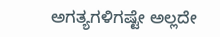ಅಗತ್ಯಗಳಿಗಷ್ಟೇ ಅಲ್ಲದೇ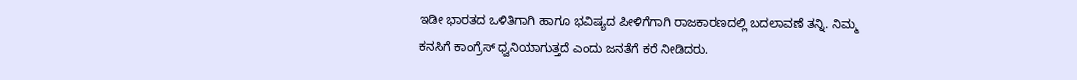ಇಡೀ ಭಾರತದ ಒಳಿತಿಗಾಗಿ ಹಾಗೂ ಭವಿಷ್ಯದ ಪೀಳಿಗೆಗಾಗಿ ರಾಜಕಾರಣದಲ್ಲಿ ಬದಲಾವಣೆ ತನ್ನಿ. ನಿಮ್ಮ ಕನಸಿಗೆ ಕಾಂಗ್ರೆಸ್‌ ಧ್ವನಿಯಾಗುತ್ತದೆ ಎಂದು ಜನತೆಗೆ ಕರೆ ನೀಡಿದರು.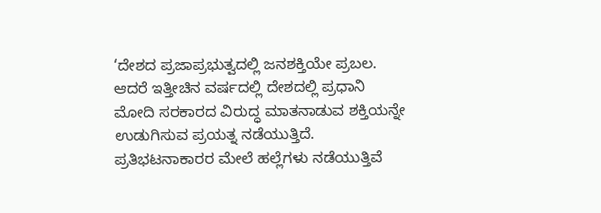‘ದೇಶದ ಪ್ರಜಾಪ್ರಭುತ್ವದಲ್ಲಿ ಜನಶಕ್ತಿಯೇ ಪ್ರಬಲ. ಆದರೆ ಇತ್ತೀಚಿನ ವರ್ಷದಲ್ಲಿ ದೇಶದಲ್ಲಿ ಪ್ರಧಾನಿ ಮೋದಿ ಸರಕಾರದ ವಿರುದ್ಧ ಮಾತನಾಡುವ ಶಕ್ತಿಯನ್ನೇ ಉಡುಗಿಸುವ ಪ್ರಯತ್ನ ನಡೆಯುತ್ತಿದೆ. ಪ್ರತಿಭಟನಾಕಾರರ ಮೇಲೆ ಹಲ್ಲೆಗಳು ನಡೆಯುತ್ತಿವೆ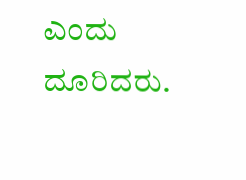ಎಂದು ದೂರಿದರು.